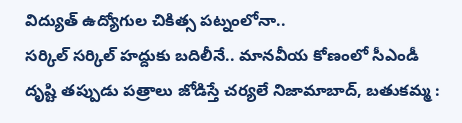విద్యుత్ ఉద్యోగుల చికిత్స పట్నంలోనా..
సర్కిల్ సర్కిల్ హద్దుకు బదిలీనే.. మానవీయ కోణంలో సీఎండీ దృష్టి తప్పుడు పత్రాలు జోడిస్తే చర్యలే నిజామాబాద్, బతుకమ్మ :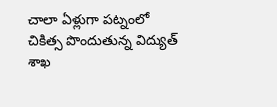చాలా ఏళ్లుగా పట్నంలో చికిత్స పొందుతున్న విద్యుత్ శాఖ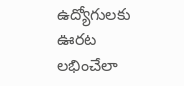ఉద్యోగులకు ఊరట లభించేలా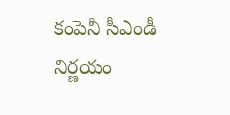కంపెనీ సీఎండీ నిర్ణయం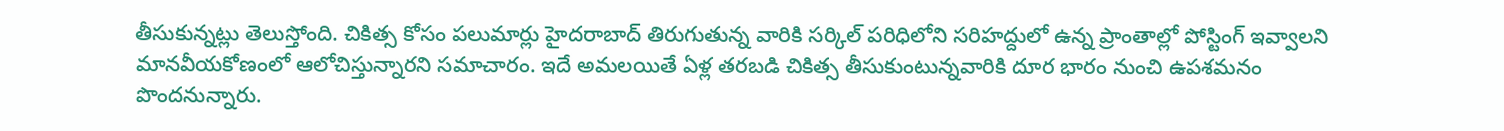తీసుకున్నట్లు తెలుస్తోంది. చికిత్స కోసం పలుమార్లు హైదరాబాద్ తిరుగుతున్న వారికి సర్కిల్ పరిధిలోని సరిహద్దులో ఉన్న ప్రాంతాల్లో పోస్టింగ్ ఇవ్వాలని మానవీయకోణంలో ఆలోచిస్తున్నారని సమాచారం. ఇదే అమలయితే ఏళ్ల తరబడి చికిత్స తీసుకుంటున్నవారికి దూర భారం నుంచి ఉపశమనం పొందనున్నారు.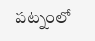పట్నంలో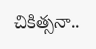చికిత్సనా..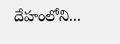దేహంలోని...